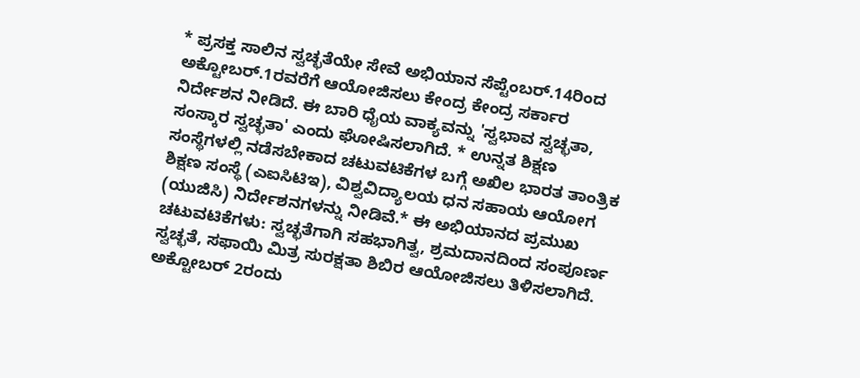* ಪ್ರಸಕ್ತ ಸಾಲಿನ ಸ್ವಚ್ಛತೆಯೇ ಸೇವೆ ಅಭಿಯಾನ ಸೆಪ್ಟೆಂಬರ್.14ರಿಂದ ಅಕ್ಟೋಬರ್.1ರವರೆಗೆ ಆಯೋಜಿಸಲು ಕೇಂದ್ರ ಕೇಂದ್ರ ಸರ್ಕಾರ ನಿರ್ದೇಶನ ನೀಡಿದೆ. ಈ ಬಾರಿ ಧೈಯ ವಾಕ್ಯವನ್ನು 'ಸ್ವಭಾವ ಸ್ವಚ್ಛತಾ, ಸಂಸ್ಕಾರ ಸ್ವಚ್ಛತಾ' ಎಂದು ಘೋಷಿಸಲಾಗಿದೆ. * ಉನ್ನತ ಶಿಕ್ಷಣ ಸಂಸ್ಥೆಗಳಲ್ಲಿ ನಡೆಸಬೇಕಾದ ಚಟುವಟಿಕೆಗಳ ಬಗ್ಗೆ ಅಖಿಲ ಭಾರತ ತಾಂತ್ರಿಕ ಶಿಕ್ಷಣ ಸಂಸ್ಥೆ (ಎಐಸಿಟಿಇ), ವಿಶ್ವವಿದ್ಯಾಲಯ ಧನ ಸಹಾಯ ಆಯೋಗ (ಯುಜಿಸಿ) ನಿರ್ದೇಶನಗಳನ್ನು ನೀಡಿವೆ.* ಈ ಅಭಿಯಾನದ ಪ್ರಮುಖ ಚಟುವಟಿಕೆಗಳು: ಸ್ವಚ್ಛತೆಗಾಗಿ ಸಹಭಾಗಿತ್ವ, ಶ್ರಮದಾನದಿಂದ ಸಂಪೂರ್ಣ ಸ್ವಚ್ಛತೆ, ಸಫಾಯಿ ಮಿತ್ರ ಸುರಕ್ಷತಾ ಶಿಬಿರ ಆಯೋಜಿಸಲು ತಿಳಿಸಲಾಗಿದೆ. ಅಕ್ಟೋಬರ್ 2ರಂದು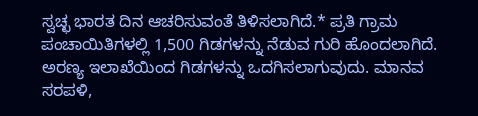ಸ್ವಚ್ಛ ಭಾರತ ದಿನ ಆಚರಿಸುವಂತೆ ತಿಳಿಸಲಾಗಿದೆ.* ಪ್ರತಿ ಗ್ರಾಮ ಪಂಚಾಯಿತಿಗಳಲ್ಲಿ 1,500 ಗಿಡಗಳನ್ನು ನೆಡುವ ಗುರಿ ಹೊಂದಲಾಗಿದೆ. ಅರಣ್ಯ ಇಲಾಖೆಯಿಂದ ಗಿಡಗಳನ್ನು ಒದಗಿಸಲಾಗುವುದು. ಮಾನವ ಸರಪಳಿ,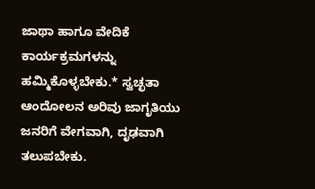ಜಾಥಾ ಹಾಗೂ ವೇದಿಕೆ ಕಾರ್ಯಕ್ರಮಗಳನ್ನು ಹಮ್ಮಿಕೊಳ್ಳಬೇಕು.* ಸ್ವಚ್ಛತಾ ಆಂದೋಲನ ಅರಿವು ಜಾಗೃತಿಯು ಜನರಿಗೆ ವೇಗವಾಗಿ, ದೃಢವಾಗಿ ತಲುಪಬೇಕು.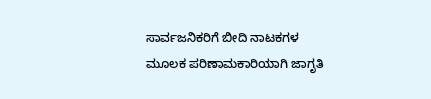ಸಾರ್ವಜನಿಕರಿಗೆ ಬೀದಿ ನಾಟಕಗಳ ಮೂಲಕ ಪರಿಣಾಮಕಾರಿಯಾಗಿ ಜಾಗೃತಿ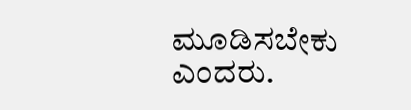ಮೂಡಿಸಬೇಕು ಎಂದರು.